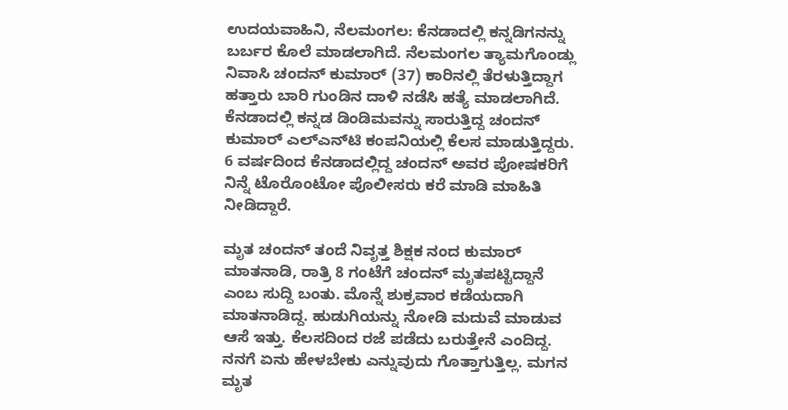ಉದಯವಾಹಿನಿ, ನೆಲಮಂಗಲ: ಕೆನಡಾದಲ್ಲಿ ಕನ್ನಡಿಗನನ್ನು ಬರ್ಬರ ಕೊಲೆ ಮಾಡಲಾಗಿದೆ. ನೆಲಮಂಗಲ ತ್ಯಾಮಗೊಂಡ್ಲು ನಿವಾಸಿ ಚಂದನ್ ಕುಮಾರ್ (37) ಕಾರಿನಲ್ಲಿ ತೆರಳುತ್ತಿದ್ದಾಗ ಹತ್ತಾರು ಬಾರಿ ಗುಂಡಿನ ದಾಳಿ ನಡೆಸಿ ಹತ್ಯೆ ಮಾಡಲಾಗಿದೆ. ಕೆನಡಾದಲ್ಲಿ ಕನ್ನಡ ಡಿಂಡಿಮವನ್ನು ಸಾರುತ್ತಿದ್ದ ಚಂದನ್‌ ಕುಮಾರ್‌ ಎಲ್‌ಎನ್‌ಟಿ ಕಂಪನಿಯಲ್ಲಿ ಕೆಲಸ ಮಾಡುತ್ತಿದ್ದರು. 6 ವರ್ಷದಿಂದ ಕೆನಡಾದಲ್ಲಿದ್ದ ಚಂದನ್‌ ಅವರ ಪೋಷಕರಿಗೆ ನಿನ್ನೆ ಟೊರೊಂಟೋ ಪೊಲೀಸರು ಕರೆ ಮಾಡಿ ಮಾಹಿತಿ ನೀಡಿದ್ದಾರೆ.

ಮೃತ ಚಂದನ್ ತಂದೆ ನಿವೃತ್ತ ಶಿಕ್ಷಕ ನಂದ ಕುಮಾರ್  ಮಾತನಾಡಿ, ರಾತ್ರಿ 8 ಗಂಟೆಗೆ ಚಂದನ್‌ ಮೃತಪಟ್ಟಿದ್ದಾನೆ ಎಂಬ ಸುದ್ದಿ ಬಂತು. ಮೊನ್ನೆ ಶುಕ್ರವಾರ ಕಡೆಯದಾಗಿ ಮಾತನಾಡಿದ್ದ. ಹುಡುಗಿಯನ್ನು ನೋಡಿ ಮದುವೆ ಮಾಡುವ ಆಸೆ ಇತ್ತು. ಕೆಲಸದಿಂದ ರಜೆ ಪಡೆದು ಬರುತ್ತೇನೆ ಎಂದಿದ್ದ. ನನಗೆ ಏನು ಹೇಳಬೇಕು ಎನ್ನುವುದು ಗೊತ್ತಾಗುತ್ತಿಲ್ಲ. ಮಗನ ಮೃತ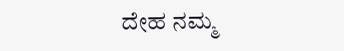ದೇಹ ನಮ್ಮ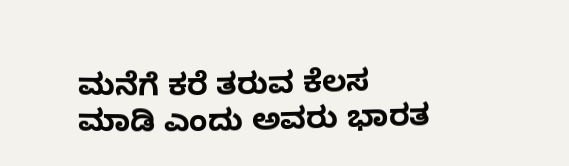ಮನೆಗೆ ಕರೆ ತರುವ ಕೆಲಸ ಮಾಡಿ ಎಂದು ಅವರು ಭಾರತ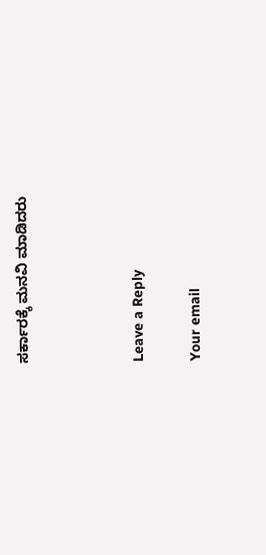ಸರ್ಕಾರಕ್ಕೆ ಮನವಿ ಮಾಡಿದರು



Leave a Reply

Your email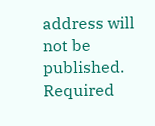address will not be published. Required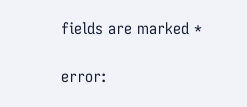fields are marked *

error: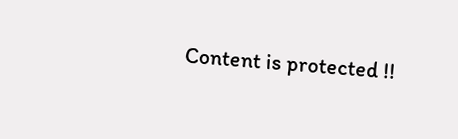Content is protected !!